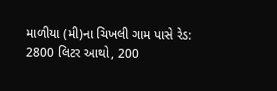માળીયા (મી)ના ચિખલી ગામ પાસે રેડ: 2800 લિટર આથો, 200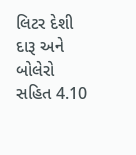લિટર દેશી દારૂ અને બોલેરો સહિત 4.10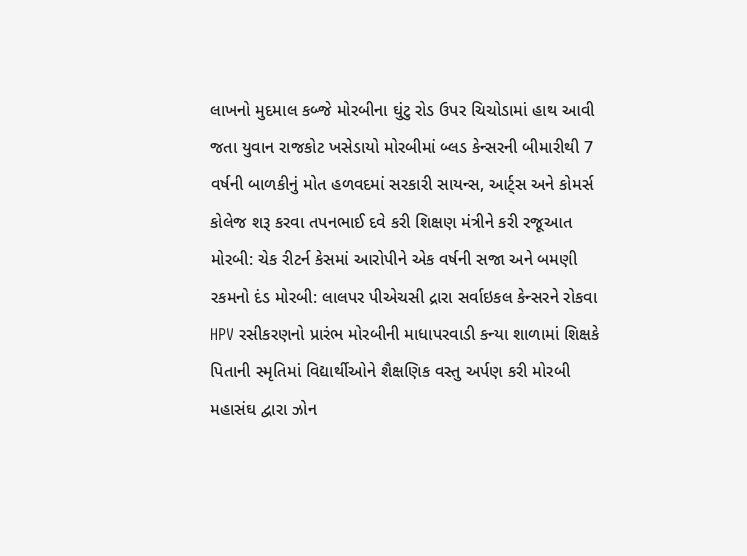લાખનો મુદમાલ કબ્જે મોરબીના ઘુંટુ રોડ ઉપર ચિચોડામાં હાથ આવી જતા યુવાન રાજકોટ ખસેડાયો મોરબીમાં બ્લડ કેન્સરની બીમારીથી 7 વર્ષની બાળકીનું મોત હળવદમાં સરકારી સાયન્સ, આર્ટ્સ અને કોમર્સ કોલેજ શરૂ કરવા તપનભાઈ દવે કરી શિક્ષણ મંત્રીને કરી રજૂઆત મોરબી: ચેક રીટર્ન કેસમાં આરોપીને એક વર્ષની સજા અને બમણી રકમનો દંડ મોરબી: લાલપર પીએચસી દ્રારા સર્વાઇકલ કેન્સરને રોકવા HPV રસીકરણનો પ્રારંભ મોરબીની માધાપરવાડી કન્યા શાળામાં શિક્ષકે પિતાની સ્મૃતિમાં વિદ્યાર્થીઓને શૈક્ષણિક વસ્તુ અર્પણ કરી મોરબી મહાસંઘ દ્વારા ઝોન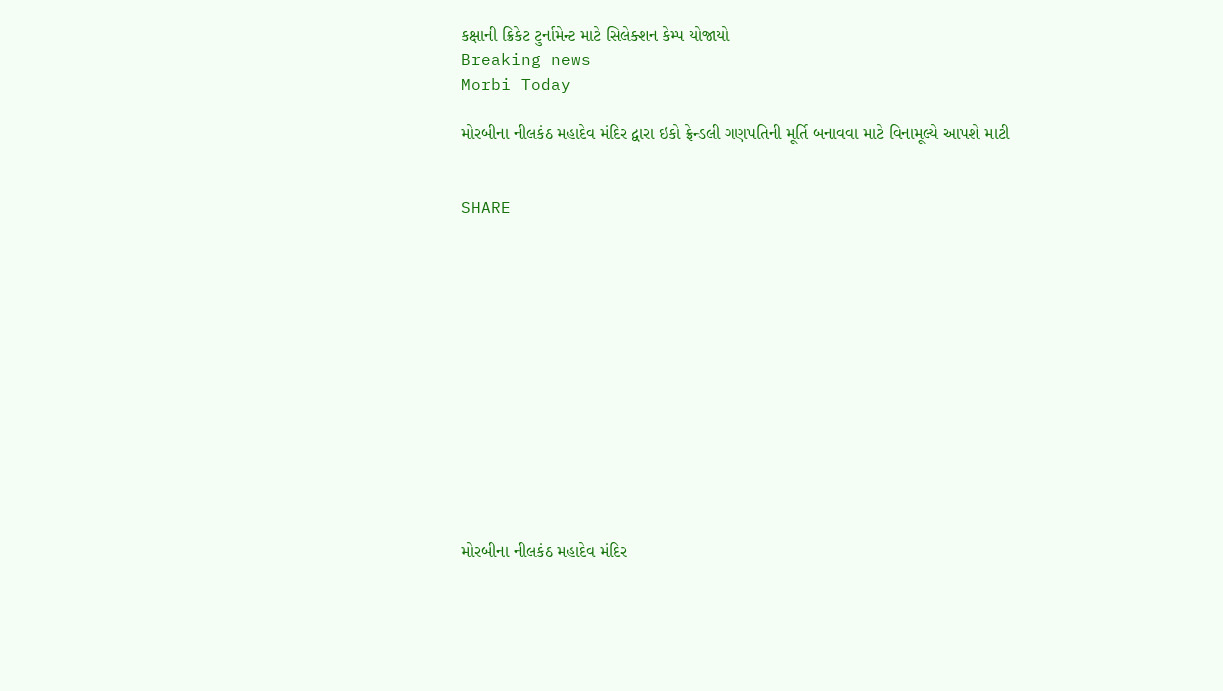કક્ષાની ક્રિકેટ ટુર્નામેન્ટ માટે સિલેક્શન કેમ્પ યોજાયો
Breaking news
Morbi Today

મોરબીના નીલકંઠ મહાદેવ મંદિર દ્વારા ઇકો ફ્રેન્ડલી ગણપતિની મૂર્તિ બનાવવા માટે વિનામૂલ્યે આપશે માટી


SHARE













મોરબીના નીલકંઠ મહાદેવ મંદિર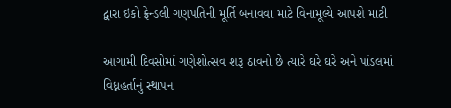દ્વારા ઇકો ફ્રેન્ડલી ગણપતિની મૂર્તિ બનાવવા માટે વિનામૂલ્યે આપશે માટી

આગામી દિવસોમાં ગણેશોત્સવ શરૂ ઠાવનો છે ત્યારે ઘરે ઘરે અને પાંડલમાં વિધ્નહર્તાનું સ્થાપન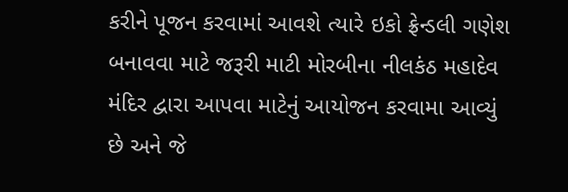કરીને પૂજન કરવામાં આવશે ત્યારે ઇકો ફ્રેન્ડલી ગણેશ બનાવવા માટે જરૂરી માટી મોરબીના નીલકંઠ મહાદેવ મંદિર દ્વારા આપવા માટેનું આયોજન કરવામા આવ્યું છે અને જે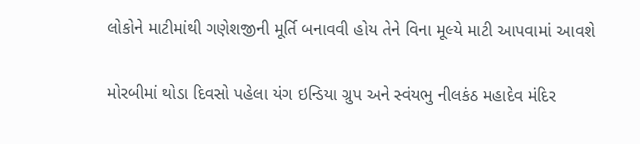લોકોને માટીમાંથી ગણેશજીની મૂર્તિ બનાવવી હોય તેને વિના મૂલ્યે માટી આપવામાં આવશે

મોરબીમાં થોડા દિવસો પહેલા યંગ ઇન્ડિયા ગ્રુપ અને સ્વંયભુ નીલકંઠ મહાદેવ મંદિર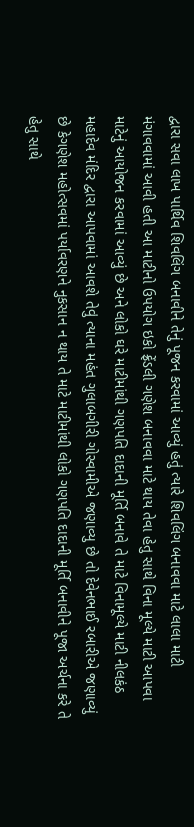દ્વારા સવા લાખ પાર્થિવ શિવલિંગ બનાવીને તેનું પૂજન કરવામાં આવ્યું હતું ત્યારે શિવલિંગ બનાવવા માટે લાલા માટી મંગાવવામાં આવી હતી આ માટીનો ઉપયોગ ઇકો ફ્રેંડલી ગણેશ બનાવવા માટે થાય તેવા હેતુ સાથે વિના મૂલ્યે માટી આપવા માટેનું આયોજન કરવામાં આવ્યું છે અને લોકો ઘરે માટીમાંથી ગણપતિ દાદાની મૂર્તિ બનાવે તે માટે વિનામૂલ્યે માટી નીલકંઠ મહાદેવ મંદિર દ્વારા આપવામાં આવશે તેવું ત્યાના મહંત ગુલાબગીરી ગોસ્વામીએ જણાવ્યુ છે તો દેવેનભાઈ રબારીએ જણાવ્યું છે કેગણેશ મહોત્સવમાં પર્યાવરણને નુકસાન ન થાય તે માટે માટીમાંથી લોકો ગણપતિ દાદાની મૂર્તિ બનાવીને પૂજા અર્ચના કરે તે હેતુ સાથે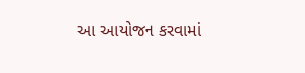આ આયોજન કરવામાં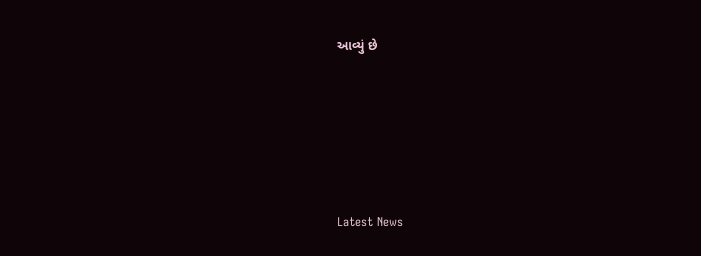આવ્યું છે






Latest News